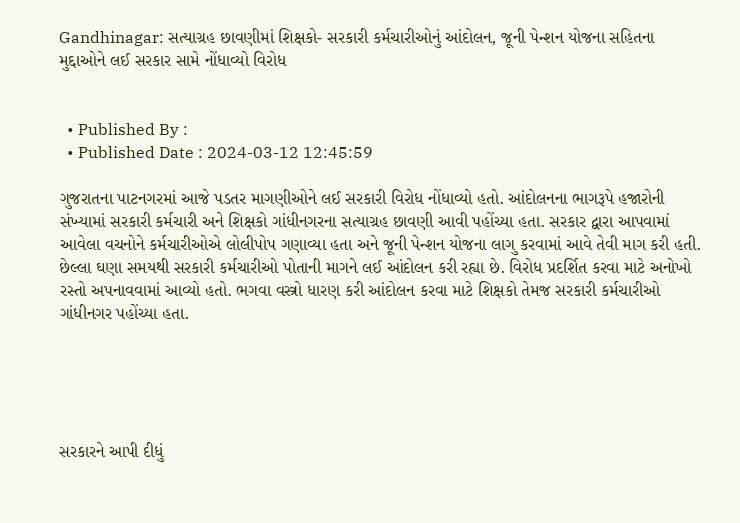Gandhinagar: સત્યાગ્રહ છાવણીમાં શિક્ષકો- સરકારી કર્મચારીઓનું આંદોલન, જૂની પેન્શન યોજના સહિતના મુદ્દાઓને લઈ સરકાર સામે નોંધાવ્યો વિરોધ


  • Published By :
  • Published Date : 2024-03-12 12:45:59

ગુજરાતના પાટનગરમાં આજે પડતર માગણીઓને લઈ સરકારી વિરોધ નોંધાવ્યો હતો. આંદોલનના ભાગરૂપે હજારોની સંખ્યામાં સરકારી કર્મચારી અને શિક્ષકો ગાંધીનગરના સત્યાગ્રહ છાવણી આવી પહોંચ્યા હતા. સરકાર દ્વારા આપવામાં આવેલા વચનોને કર્મચારીઓએ લોલીપોપ ગણાવ્યા હતા અને જૂની પેન્શન યોજના લાગુ કરવામાં આવે તેવી માગ કરી હતી. છેલ્લા ઘણા સમયથી સરકારી કર્મચારીઓ પોતાની માગને લઈ આંદોલન કરી રહ્યા છે. વિરોધ પ્રદર્શિત કરવા માટે અનોખો રસ્તો અપનાવવામાં આવ્યો હતો. ભગવા વસ્ત્રો ધારણ કરી આંદોલન કરવા માટે શિક્ષકો તેમજ સરકારી કર્મચારીઓ ગાંધીનગર પહોંચ્યા હતા.





સરકારને આપી દીધું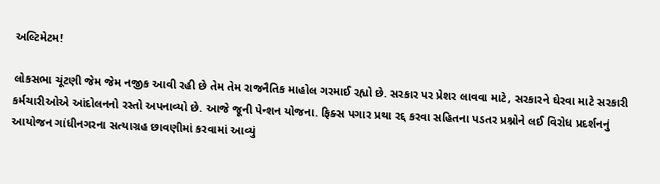અલ્ટિમેટમ!

લોકસભા ચૂંટણી જેમ જેમ નજીક આવી રહી છે તેમ તેમ રાજનૈતિક માહોલ ગરમાઈ રહ્યો છે. સરકાર પર પ્રેશર લાવવા માટે, સરકારને ઘેરવા માટે સરકારી કર્મચારીઓએ આંદોલનનો રસ્તો અપનાવ્યો છે. આજે જૂની પેન્શન યોજના. ફિક્સ પગાર પ્રથા રદ્દ કરવા સહિતના પડતર પ્રશ્નોને લઈ વિરોધ પ્રદર્શનનું આયોજન ગાંધીનગરના સત્યાગ્રહ છાવણીમાં કરવામાં આવ્યું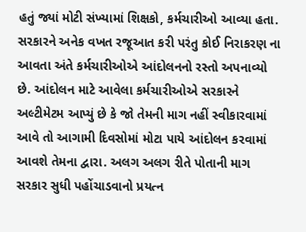હતું જ્યાં મોટી સંખ્યામાં શિક્ષકો, કર્મચારીઓ આવ્યા હતા. સરકારને અનેક વખત રજૂઆત કરી પરંતુ કોઈ નિરાકરણ ના આવતા અંતે કર્મચારીઓએ આંદોલનનો રસ્તો અપનાવ્યો છે. આંદોલન માટે આવેલા કર્મચારીઓએ સરકારને અલ્ટીમેટમ આપ્યું છે કે જો તેમની માગ નહીં સ્વીકારવામાં આવે તો આગામી દિવસોમાં મોટા પાયે આંદોલન કરવામાં આવશે તેમના દ્વારા. અલગ અલગ રીતે પોતાની માગ સરકાર સુધી પહોંચાડવાનો પ્રયત્ન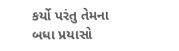કર્યો પરંતુ તેમના બધા પ્રયાસો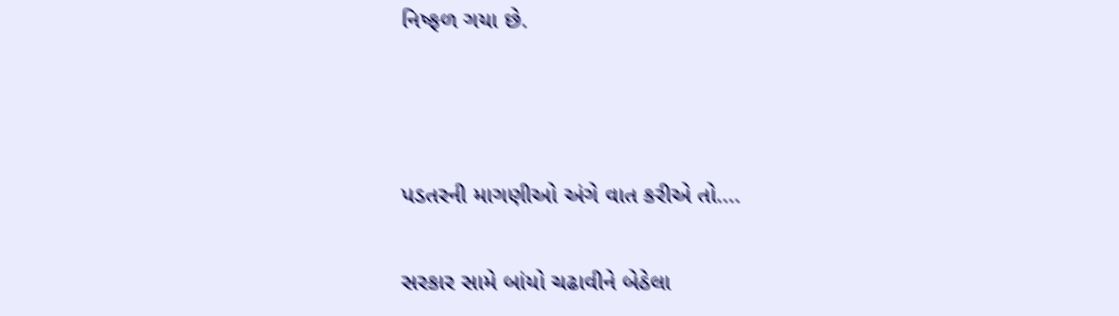નિષ્ફળ ગયા છે.



પડતરની માગણીઓ અંગે વાત કરીએ તો....

સરકાર સામે બાંયો ચઢાવીને બેઠેલા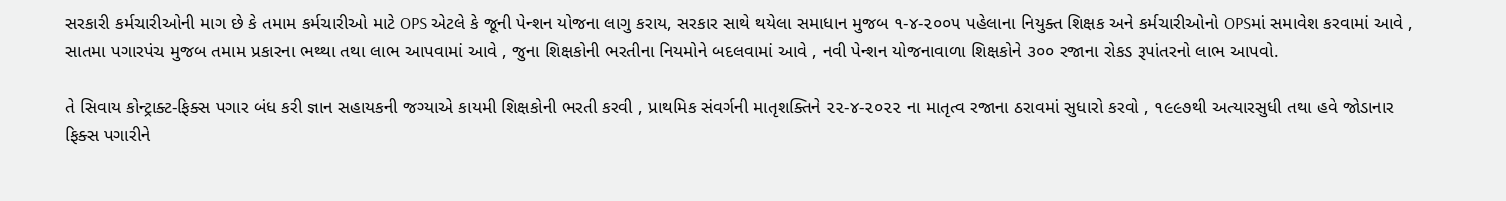સરકારી કર્મચારીઓની માગ છે કે તમામ કર્મચારીઓ માટે OPS એટલે કે જૂની પેન્શન યોજના લાગુ કરાય, સરકાર સાથે થયેલા સમાધાન મુજબ ૧-૪-૨૦૦૫ પહેલાના નિયુક્ત શિક્ષક અને કર્મચારીઓનો OPSમાં સમાવેશ કરવામાં આવે , સાતમા પગારપંચ મુજબ તમામ પ્રકારના ભથ્થા તથા લાભ આપવામાં આવે , જુના શિક્ષકોની ભરતીના નિયમોને બદલવામાં આવે , નવી પેન્શન યોજનાવાળા શિક્ષકોને ૩૦૦ રજાના રોકડ રૂપાંતરનો લાભ આપવો.

તે સિવાય કોન્ટ્રાક્ટ-ફિક્સ પગાર બંધ કરી જ્ઞાન સહાયકની જગ્યાએ કાયમી શિક્ષકોની ભરતી કરવી , પ્રાથમિક સંવર્ગની માતૃશક્તિને ૨૨-૪-૨૦૨૨ ના માતૃત્વ રજાના ઠરાવમાં સુધારો કરવો , ૧૯૯૭થી અત્યારસુધી તથા હવે જોડાનાર ફિક્સ પગારીને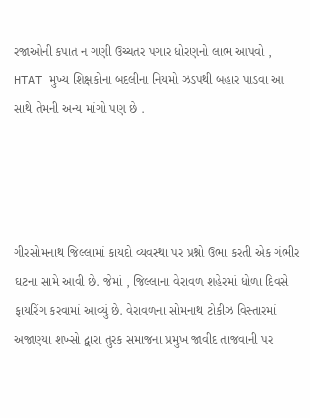રજાઓની કપાત ન ગણી ઉચ્ચતર પગાર ધોરણનો લાભ આપવો , HTAT મુખ્ય શિક્ષકોના બદલીના નિયમો ઝડપથી બહાર પાડવા આ સાથે તેમની અન્ય માંગો પણ છે .




ગીરસોમનાથ જિલ્લામાં કાયદો વ્યવસ્થા પર પ્રશ્નો ઉભા કરતી એક ગંભીર ઘટના સામે આવી છે. જેમાં , જિલ્લાના વેરાવળ શહેરમાં ધોળા દિવસે ફાયરિંગ કરવામાં આવ્યું છે. વેરાવળના સોમનાથ ટોકીઝ વિસ્તારમાં અજાણ્યા શખ્સો દ્વારા તુરક સમાજના પ્રમુખ જાવીદ તાજવાની પર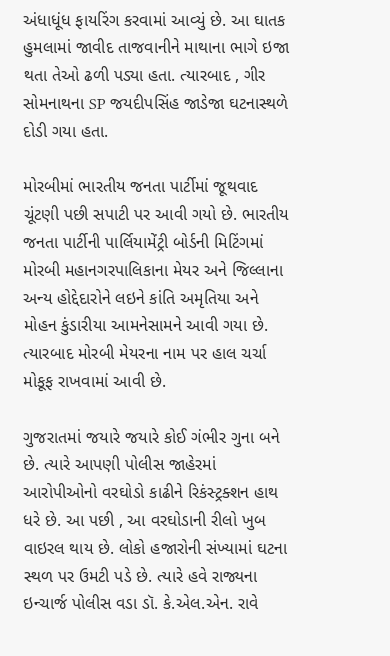અંધાધૂંધ ફાયરિંગ કરવામાં આવ્યું છે. આ ઘાતક હુમલામાં જાવીદ તાજવાનીને માથાના ભાગે ઇજા થતા તેઓ ઢળી પડ્યા હતા. ત્યારબાદ , ગીર સોમનાથના SP જયદીપસિંહ જાડેજા ઘટનાસ્થળે દોડી ગયા હતા.

મોરબીમાં ભારતીય જનતા પાર્ટીમાં જૂથવાદ ચૂંટણી પછી સપાટી પર આવી ગયો છે. ભારતીય જનતા પાર્ટીની પાર્લિયામેંટ્રી બોર્ડની મિટિંગમાં મોરબી મહાનગરપાલિકાના મેયર અને જિલ્લાના અન્ય હોદ્દેદારોને લઇને કાંતિ અમૃતિયા અને મોહન કુંડારીયા આમનેસામને આવી ગયા છે. ત્યારબાદ મોરબી મેયરના નામ પર હાલ ચર્ચા મોકૂફ રાખવામાં આવી છે.

ગુજરાતમાં જયારે જયારે કોઈ ગંભીર ગુના બને છે. ત્યારે આપણી પોલીસ જાહેરમાં આરોપીઓનો વરઘોડો કાઢીને રિકંસ્ટ્રક્શન હાથ ધરે છે. આ પછી , આ વરઘોડાની રીલો ખુબ વાઇરલ થાય છે. લોકો હજારોની સંખ્યામાં ઘટના સ્થળ પર ઉમટી પડે છે. ત્યારે હવે રાજ્યના ઇન્ચાર્જ પોલીસ વડા ડૉ. કે.એલ.એન. રાવે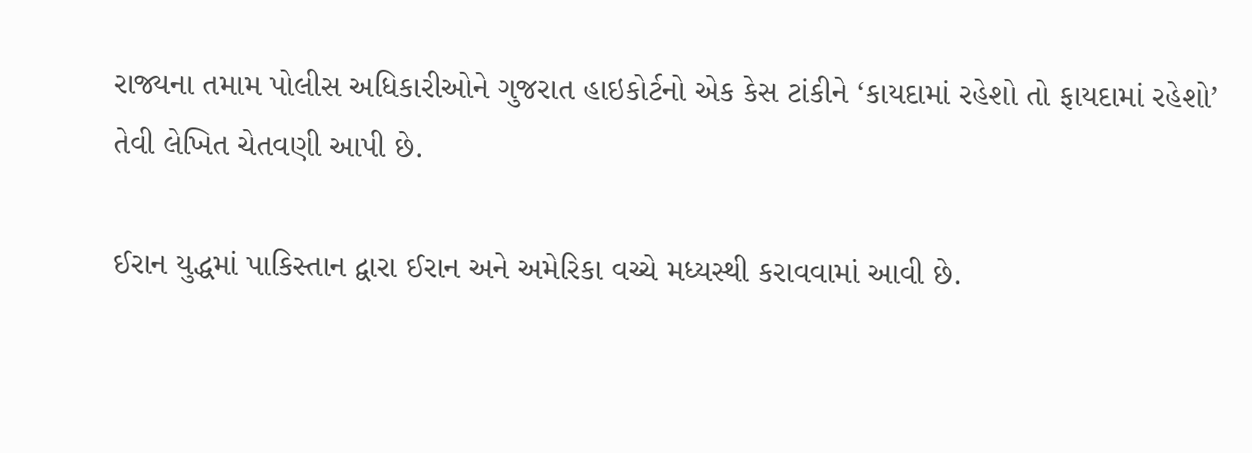રાજ્યના તમામ પોલીસ અધિકારીઓને ગુજરાત હાઇકોર્ટનો એક કેસ ટાંકીને ‘કાયદામાં રહેશો તો ફાયદામાં રહેશો’ તેવી લેખિત ચેતવણી આપી છે.

ઈરાન યુદ્ધમાં પાકિસ્તાન દ્વારા ઈરાન અને અમેરિકા વચ્ચે મધ્યસ્થી કરાવવામાં આવી છે.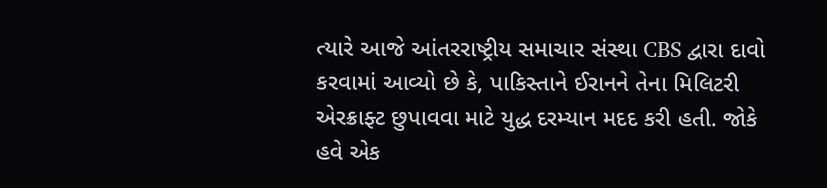ત્યારે આજે આંતરરાષ્ટ્રીય સમાચાર સંસ્થા CBS દ્વારા દાવો કરવામાં આવ્યો છે કે, પાકિસ્તાને ઈરાનને તેના મિલિટરી એરક્રાફ્ટ છુપાવવા માટે યુદ્ધ દરમ્યાન મદદ કરી હતી. જોકે હવે એક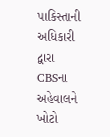પાકિસ્તાની અધિકારી દ્વારા CBSના અહેવાલને ખોટો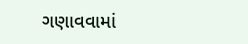ગણાવવામાં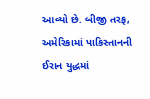આવ્યો છે. બીજી તરફ, અમેરિકામાં પાકિસ્તાનની ઈરાન યુદ્ધમાં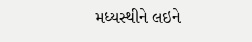મધ્યસ્થીને લઇને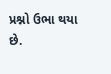પ્રશ્નો ઉભા થયા છે.